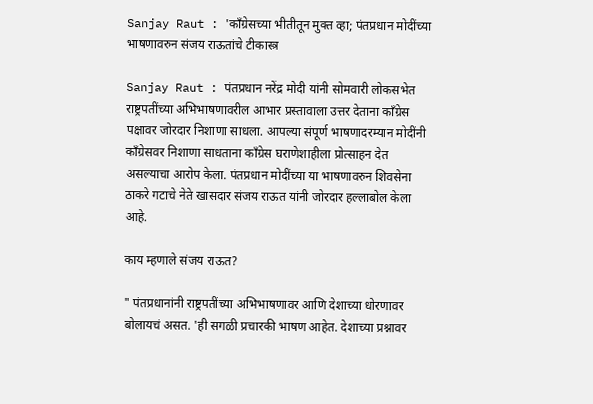Sanjay Raut : 'काँग्रेसच्या भीतीतून मुक्त व्हा; पंतप्रधान मोदींच्या भाषणावरुन संजय राऊतांचे टीकास्त्र

Sanjay Raut : पंतप्रधान नरेंद्र मोदी यांनी सोमवारी लोकसभेत राष्ट्रपतींच्या अभिभाषणावरील आभार प्रस्तावाला उत्तर देताना काँग्रेस पक्षावर जोरदार निशाणा साधला. आपल्या संपूर्ण भाषणादरम्यान मोदींनी काँग्रेसवर निशाणा साधताना काँग्रेस घराणेशाहीला प्रोत्साहन देत असल्याचा आरोप केला. पंतप्रधान मोदींच्या या भाषणावरुन शिवसेना ठाकरे गटाचे नेते खासदार संजय राऊत यांनी जोरदार हल्लाबोल केला आहे.

काय म्हणाले संजय राऊत?

" पंतप्रधानांनी राष्ट्रपतींच्या अभिभाषणावर आणि देशाच्या धोरणावर बोलायचं असत. 'ही सगळी प्रचारकी भाषण आहेत. देशाच्या प्रश्नावर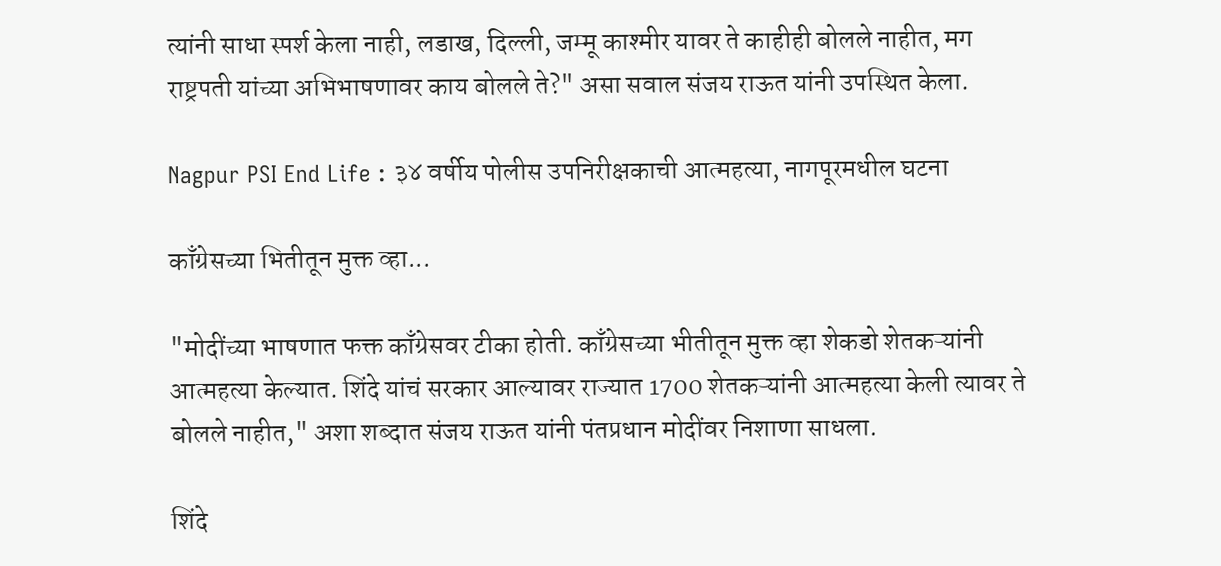त्यांनी साधा स्पर्श केला नाही, लडाख, दिल्ली, जम्मू काश्मीर यावर ते काहीही बोलले नाहीत, मग राष्ट्रपती यांच्या अभिभाषणावर काय बोलले ते?" असा सवाल संजय राऊत यांनी उपस्थित केला.

Nagpur PSI End Life : ३४ वर्षीय पोलीस उपनिरीक्षकाची आत्महत्या, नागपूरमधील घटना

काँग्रेसच्या भितीतून मुक्त व्हा...

"मोदींच्या भाषणात फक्त काँग्रेसवर टीका होती. काँग्रेसच्या भीतीतून मुक्त व्हा शेकडो शेतकऱ्यांनी आत्महत्या केल्यात. शिंदे यांचं सरकार आल्यावर राज्यात 1700 शेतकऱ्यांनी आत्महत्या केली त्यावर ते बोलले नाहीत," अशा शब्दात संजय राऊत यांनी पंतप्रधान मोदींवर निशाणा साधला.

शिंदे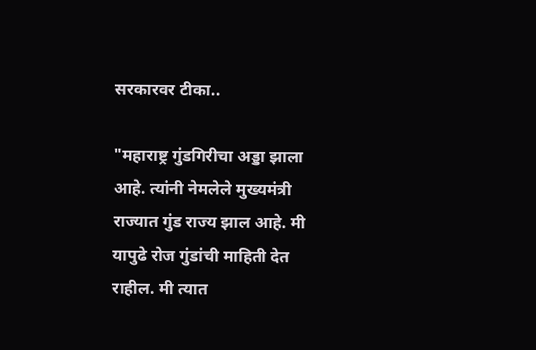सरकारवर टीका..

"महाराष्ट्र गुंडगिरीचा अड्डा झाला आहे. त्यांनी नेमलेले मुख्यमंत्री राज्यात गुंड राज्य झाल आहे. मी यापुढे रोज गुंडांची माहिती देत राहील. मी त्यात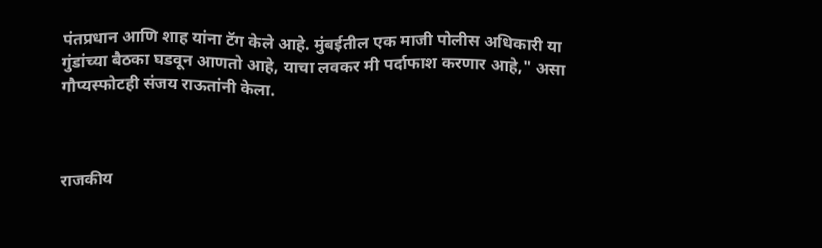पंतप्रधान आणि शाह यांना टॅग केले आहे. मुंबईतील एक माजी पोलीस अधिकारी या गुंडांच्या बैठका घडवून आणतो आहे, याचा लवकर मी पर्दाफाश करणार आहे," असा गौप्यस्फोटही संजय राऊतांनी केला.



राजकीय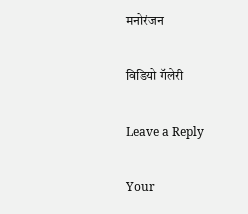मनोरंजन

विडियो गॅलेरी

Leave a Reply

Your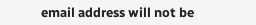email address will not be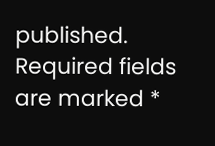published. Required fields are marked *